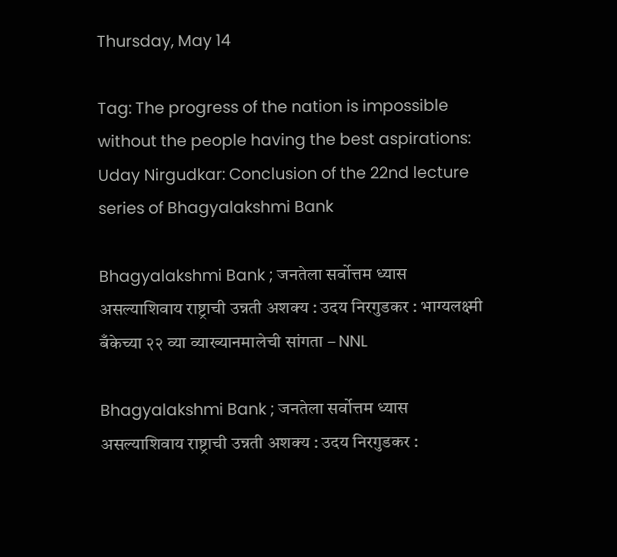Thursday, May 14

Tag: The progress of the nation is impossible without the people having the best aspirations: Uday Nirgudkar: Conclusion of the 22nd lecture series of Bhagyalakshmi Bank

Bhagyalakshmi Bank ; जनतेला सर्वोत्तम ध्यास असल्याशिवाय राष्ट्राची उन्नती अशक्य : उदय निरगुडकर : भाग्यलक्ष्मी बँकेच्या २२ व्या व्याख्यानमालेची सांगता – NNL

Bhagyalakshmi Bank ; जनतेला सर्वोत्तम ध्यास असल्याशिवाय राष्ट्राची उन्नती अशक्य : उदय निरगुडकर :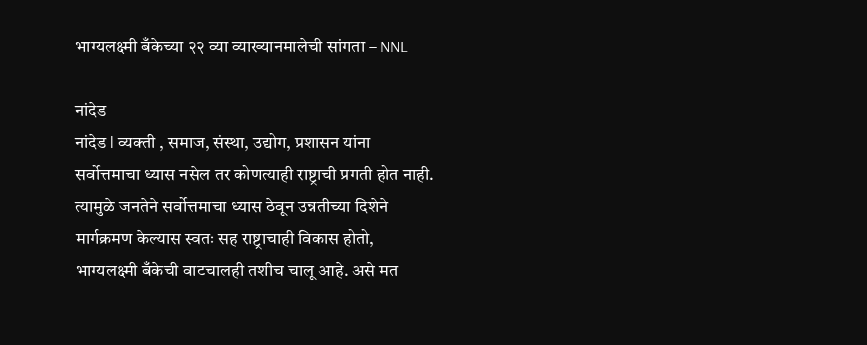भाग्यलक्ष्मी बँकेच्या २२ व्या व्याख्यानमालेची सांगता – NNL

नांदेड
नांदेड l व्यक्ती , समाज, संस्था, उद्योग, प्रशासन यांना सर्वोत्तमाचा ध्यास नसेल तर कोणत्याही राष्ट्राची प्रगती होत नाही. त्यामुळे जनतेने सर्वोत्तमाचा ध्यास ठेवून उन्नतीच्या दिशेने मार्गक्रमण केल्यास स्वतः सह राष्ट्राचाही विकास होतो, भाग्यलक्ष्मी बँकेची वाटचालही तशीच चालू आहे. असे मत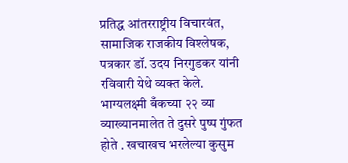प्रतिद्ध आंतरराष्ट्रीय विचारवंत, सामाजिक राजकीय विश्लेषक, पत्रकार डॉ. उदय निरगुडकर यांनी रविवारी येथे व्यक्त केले. भाग्यलक्ष्मी बँकच्या २२ व्या व्याख्यानमालेत ते दुसरे पुष्प गुंफत होते . खचाखच भरलेल्या कुसुम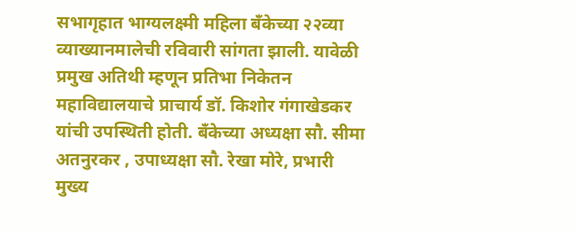सभागृहात भाग्यलक्ष्मी महिला बँकेच्या २२व्या व्याख्यानमालेची रविवारी सांगता झाली. यावेळी प्रमुख अतिथी म्हणून प्रतिभा निकेतन महाविद्यालयाचे प्राचार्य डॉ. किशोर गंगाखेडकर यांची उपस्थिती होती. बँकेच्या अध्यक्षा सौ. सीमा अतनुरकर , उपाध्यक्षा सौ. रेखा मोरे, प्रभारी मुख्य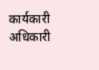कार्यकारी अधिकारी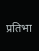प्रतिभा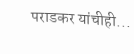पराडकर यांचीही...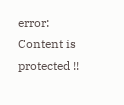error: Content is protected !!